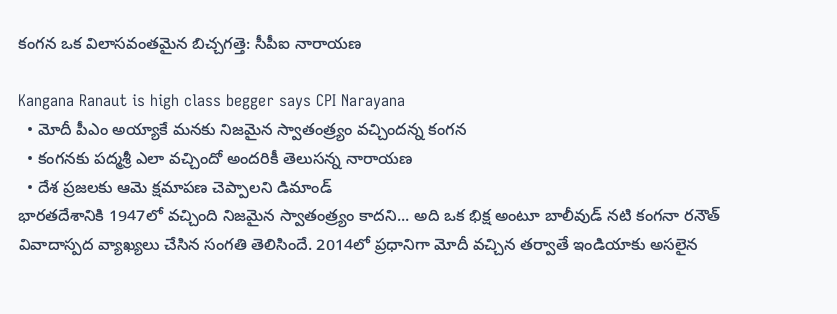కంగన ఒక విలాసవంతమైన బిచ్చగత్తె: సీపీఐ నారాయణ

Kangana Ranaut is high class begger says CPI Narayana
  • మోదీ పీఎం అయ్యాకే మనకు నిజమైన స్వాతంత్ర్యం వచ్చిందన్న కంగన
  • కంగనకు పద్మశ్రీ ఎలా వచ్చిందో అందరికీ తెలుసన్న నారాయణ
  • దేశ ప్రజలకు ఆమె క్షమాపణ చెప్పాలని డిమాండ్
భారతదేశానికి 1947లో వచ్చింది నిజమైన స్వాతంత్ర్యం కాదని... అది ఒక భిక్ష అంటూ బాలీవుడ్ నటి కంగనా రనౌత్ వివాదాస్పద వ్యాఖ్యలు చేసిన సంగతి తెలిసిందే. 2014లో ప్రధానిగా మోదీ వచ్చిన తర్వాతే ఇండియాకు అసలైన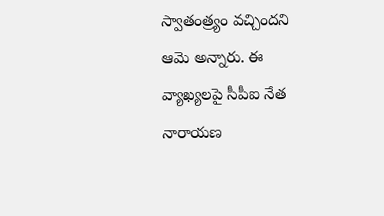స్వాతంత్ర్యం వచ్చిందని ఆమె అన్నారు. ఈ వ్యాఖ్యలపై సీపీఐ నేత నారాయణ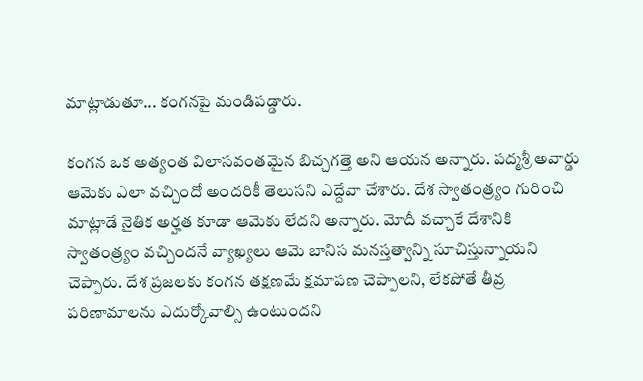మాట్లాడుతూ... కంగనపై మండిపడ్డారు.

కంగన ఒక అత్యంత విలాసవంతమైన బిచ్చగత్తె అని ఆయన అన్నారు. పద్మశ్రీ అవార్డు ఆమెకు ఎలా వచ్చిందో అందరికీ తెలుసని ఎద్దేవా చేశారు. దేశ స్వాతంత్ర్యం గురించి మాట్లాడే నైతిక అర్హత కూడా ఆమెకు లేదని అన్నారు. మోదీ వచ్చాకే దేశానికి స్వాతంత్ర్యం వచ్చిందనే వ్యాఖ్యలు ఆమె బానిస మనస్తత్వాన్ని సూచిస్తున్నాయని చెప్పారు. దేశ ప్రజలకు కంగన తక్షణమే క్షమాపణ చెప్పాలని, లేకపోతే తీవ్ర పరిణామాలను ఎదుర్కోవాల్సి ఉంటుందని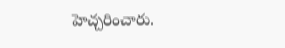హెచ్చరించారు.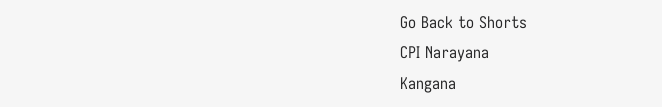Go Back to Shorts
CPI Narayana
Kangana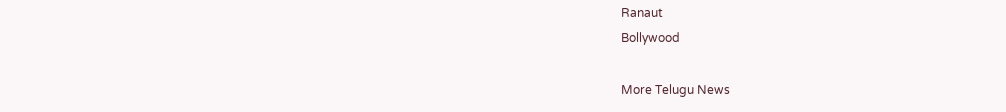Ranaut
Bollywood

More Telugu News